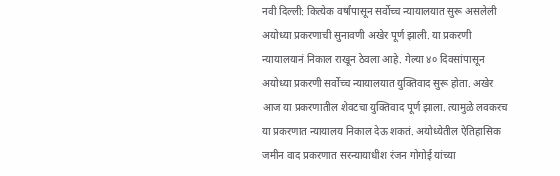नवी दिल्ली: कित्येक वर्षांपासून सर्वोच्च न्यायालयात सुरू असलेली अयोध्या प्रकरणाची सुनावणी अखेर पूर्ण झाली. या प्रकरणी न्यायालयानं निकाल राखून ठेवला आहे. गेल्या ४० दिवसांपासून अयोध्या प्रकरणी सर्वोच्च न्यायालयात युक्तिवाद सुरू होता. अखेर आज या प्रकरणातील शेवटचा युक्तिवाद पूर्ण झाला. त्यामुळे लवकरच या प्रकरणात न्यायालय निकाल देऊ शकतं. अयोध्येतील ऐतिहासिक जमीन वाद प्रकरणात सरन्यायाधीश रंजन गोगोई यांच्या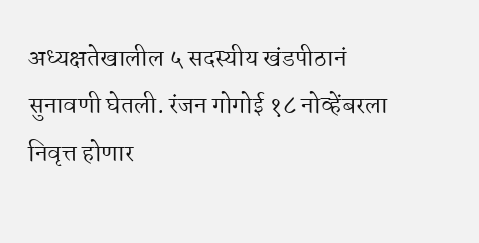अध्यक्षतेखालील ५ सदस्यीय खंडपीठानं सुनावणी घेतली. रंजन गोगोई १८ नोव्हेंबरला निवृत्त होणार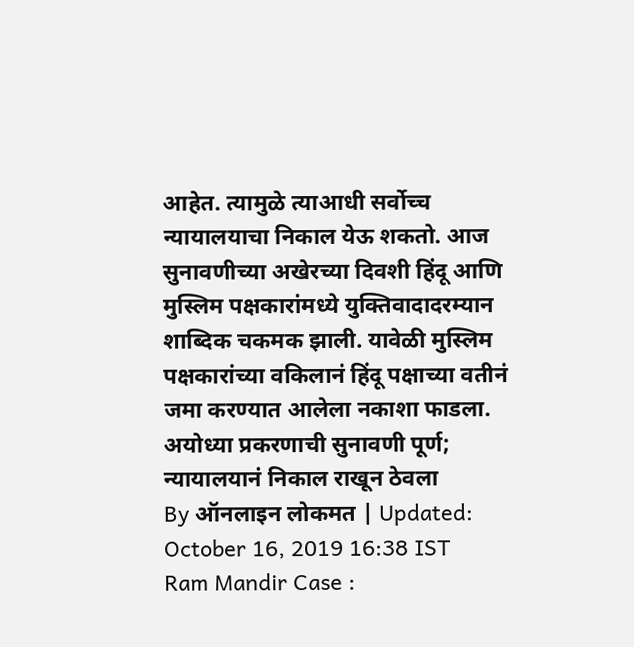आहेत. त्यामुळे त्याआधी सर्वोच्च न्यायालयाचा निकाल येऊ शकतो. आज सुनावणीच्या अखेरच्या दिवशी हिंदू आणि मुस्लिम पक्षकारांमध्ये युक्तिवादादरम्यान शाब्दिक चकमक झाली. यावेळी मुस्लिम पक्षकारांच्या वकिलानं हिंदू पक्षाच्या वतीनं जमा करण्यात आलेला नकाशा फाडला.
अयोध्या प्रकरणाची सुनावणी पूर्ण; न्यायालयानं निकाल राखून ठेवला
By ऑनलाइन लोकमत | Updated: October 16, 2019 16:38 IST
Ram Mandir Case :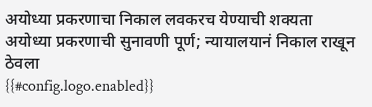अयोध्या प्रकरणाचा निकाल लवकरच येण्याची शक्यता
अयोध्या प्रकरणाची सुनावणी पूर्ण; न्यायालयानं निकाल राखून ठेवला
{{#config.logo.enabled}}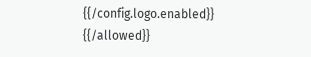{{/config.logo.enabled}}
{{/allowed}}